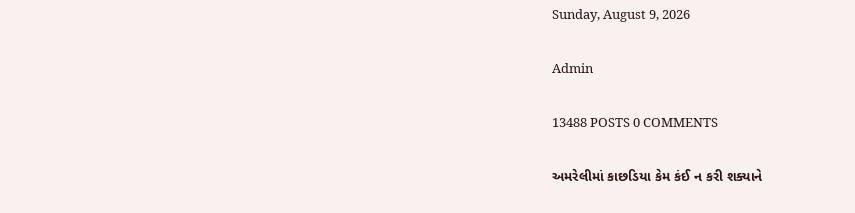Sunday, August 9, 2026

Admin

13488 POSTS 0 COMMENTS

અમરેલીમાં કાછડિયા કેમ કંઈ ન કરી શક્યાને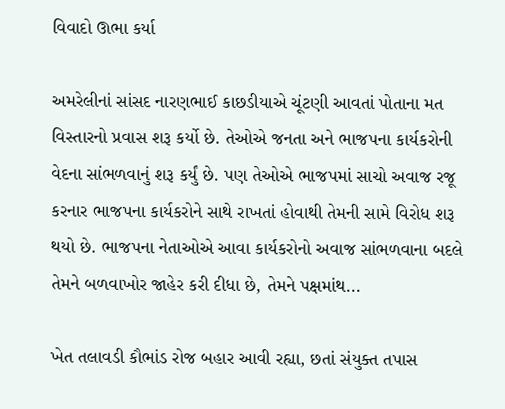વિવાદો ઊભા કર્યા

અમરેલીનાં સાંસદ નારણભાઈ કાછડીયાએ ચૂંટણી આવતાં પોતાના મત વિસ્‍તારનો પ્રવાસ શરૂ કર્યો છે. તેઓએ જનતા અને ભાજપના કાર્યકરોની વેદના સાંભળવાનું શરૂ કર્યું છે. પણ તેઓએ ભાજપમાં સાચો અવાજ રજૂ કરનાર ભાજપના કાર્યકરોને સાથે રાખતાં હોવાથી તેમની સામે વિરોધ શરૂ થયો છે. ભાજપના નેતાઓએ આવા કાર્યકરોનો અવાજ સાંભળવાના બદલે તેમને બળવાખોર જાહેર કરી દીધા છે, તેમને પક્ષમાંથ...

ખેત તલાવડી કૌભાંડ રોજ બહાર આવી રહ્યા, છતાં સંયુક્ત તપાસ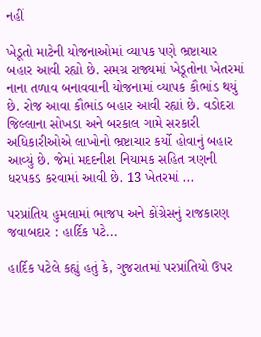નહીં

ખેડૂતો માટેની યોજનાઓમાં વ્યાપક પણે ભ્રષ્ટાચાર બહાર આવી રહ્યો છે. સમગ્ર રાજ્યમાં ખેડૂતોના ખેતરમાં નાના તળાવ બનાવવાની યોજનામાં વ્યાપક કૌભાંડ થયું છે. રોજ આવા કૌભાંડ બહાર આવી રહ્યાં છે. વડોદરા જિલ્લાના સોખડા અને બરકાલ ગામે સરકારી અધિકારીઓએ લાખોનો ભ્રષ્ટાચાર કર્યો હોવાનું બહાર આવ્યું છે. જેમાં મદદનીશ નિયામક સહિત ત્રણની ધરપકડ કરવામાં આવી છે. 13 ખેતરમાં ...

પરપ્રાંતિય હુમલામાં ભાજપ અને કોંગ્રેસનું રાજકારણ જવાબદાર : હાર્દિક પટે...

હાર્દિક પટેલે કહ્યું હતું કે, ગુજરાતમાં પરપ્રાંતિયો ઉપર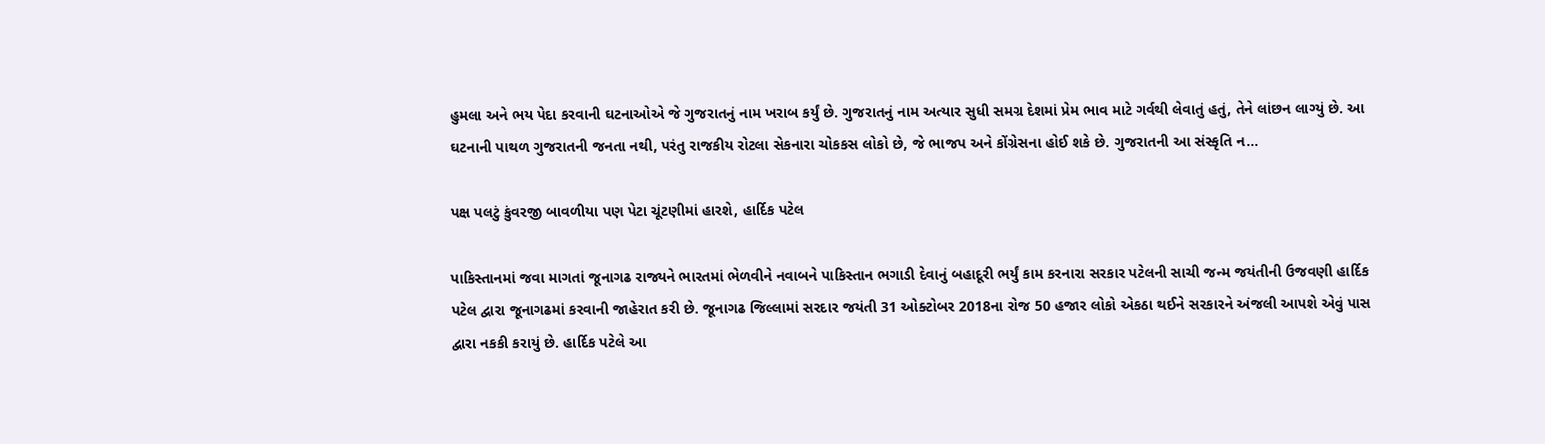હુમલા અને ભય પેદા કરવાની ઘટનાઓએ જે ગુજરાતનું નામ ખરાબ કર્યું છે. ગુજરાતનું નામ અત્યાર સુધી સમગ્ર દેશમાં પ્રેમ ભાવ માટે ગર્વથી લેવાતું હતું, તેને લાંછન લાગ્યું છે. આ ઘટનાની પાથળ ગુજરાતની જનતા નથી, પરંતુ રાજકીય રોટલા સેકનારા ચોકકસ લોકો છે, જે ભાજપ અને કોંગ્રેસના હોઈ શકે છે. ગુજરાતની આ સંસ્કૃતિ ન...

પક્ષ પલટું કુંવરજી બાવળીયા પણ પેટા ચૂંટણીમાં હારશે, હાર્દિક પટેલ

પાકિસ્તાનમાં જવા માગતાં જૂનાગઢ રાજ્યને ભારતમાં ભેળવીને નવાબને પાકિસ્તાન ભગાડી દેવાનું બહાદૂરી ભર્યું કામ કરનારા સરકાર પટેલની સાચી જન્મ જયંતીની ઉજવણી હાર્દિક પટેલ દ્વારા જૂનાગઢમાં કરવાની જાહેરાત કરી છે. જૂનાગઢ જિલ્લામાં સરદાર જયંતી 31 ઓક્ટોબર 2018ના રોજ 50 હજાર લોકો એકઠા થઈને સરકારને અંજલી આપશે એવું પાસ દ્વારા નકકી કરાયું છે. હાર્દિક પટેલે આ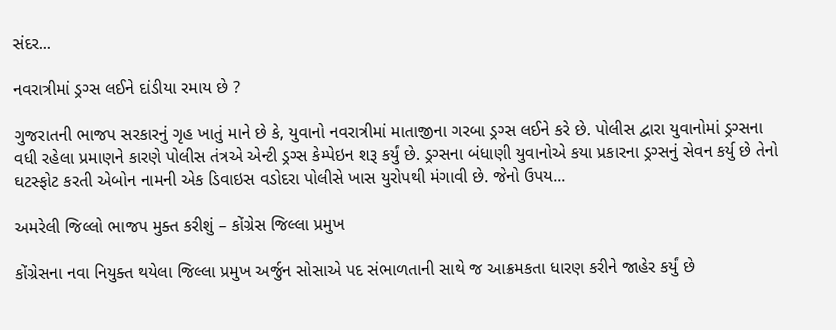સંદર...

નવરાત્રીમાં ડ્રગ્સ લઈને દાંડીયા રમાય છે ?

ગુજરાતની ભાજપ સરકારનું ગૃહ ખાતું માને છે કે, યુવાનો નવરાત્રીમાં માતાજીના ગરબા ડ્રગ્સ લઈને કરે છે. પોલીસ દ્વારા યુવાનોમાં ડ્રગ્સના વધી રહેલા પ્રમાણને કારણે પોલીસ તંત્રએ એન્ટી ડ્રગ્સ કેમ્પેઇન શરૂ કર્યું છે. ડ્રગ્સના બંધાણી યુવાનોએ કયા પ્રકારના ડ્રગ્સનું સેવન કર્યુ છે તેનો ઘટસ્ફોટ કરતી એબોન નામની એક ડિવાઇસ વડોદરા પોલીસે ખાસ યુરોપથી મંગાવી છે. જેનો ઉપય...

અમરેલી જિલ્લો ભાજપ મુક્ત કરીશું – કોંગ્રેસ જિલ્લા પ્રમુખ

કોંગ્રેસના નવા નિયુક્ત થયેલા જિલ્લા પ્રમુખ અર્જુન સોસાએ પદ સંભાળતાની સાથે જ આક્રમકતા ધારણ કરીને જાહેર કર્યું છે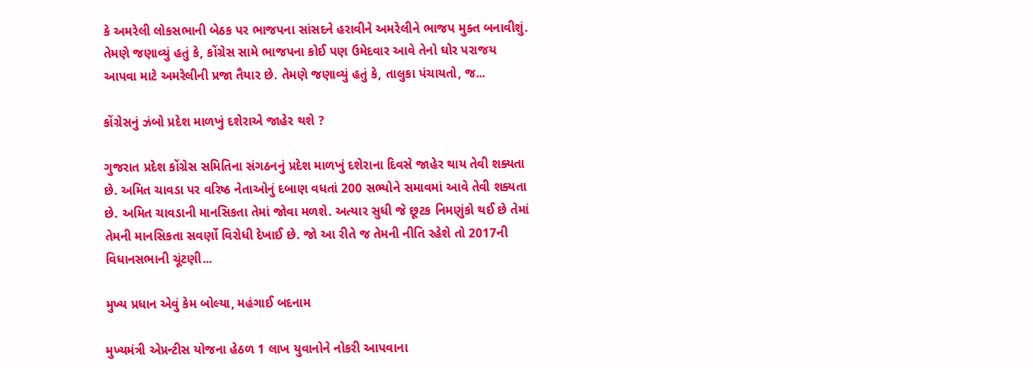કે અમરેલી લોકસભાની બેઠક પર ભાજપના સાંસદને હરાવીને અમરેલીને ભાજપ મુક્ત બનાવીશું. તેમણે જણાવ્યું હતું કે, કોંગ્રેસ સામે ભાજપના કોઈ પણ ઉમેદવાર આવે તેનો ઘોર પરાજય આપવા માટે અમરેલીની પ્રજા તૈયાર છે. તેમણે જણાવ્યું હતું કે, તાલુકા પંચાયતો, જ...

કોંગ્રેસનું ઝંબો પ્રદેશ માળખું દશેરાએ જાહેર થશે ?

ગુજરાત પ્રદેશ કોંગ્રેસ સમિતિના સંગઠનનું પ્રદેશ માળખું દશેરાના દિવસે જાહેર થાય તેવી શક્યતા છે. અમિત ચાવડા પર વરિષ્ઠ નેતાઓનું દબાણ વધતાં 200 સભ્યોને સમાવમાં આવે તેવી શક્યતા છે. અમિત ચાવડાની માનસિકતા તેમાં જોવા મળશે. અત્યાર સુધી જે છૂટક નિમણુંકો થઈ છે તેમાં તેમની માનસિકતા સવર્ણો વિરોધી દેખાઈ છે. જો આ રીતે જ તેમની નીતિ રહેશે તો 2017ની વિધાનસભાની ચૂંટણી...

મુખ્ય પ્રધાન એવું કેમ બોલ્યા, મહંગાઈ બદનામ

મુખ્યમંત્રી એપ્રન્ટીસ યોજના હેઠળ 1 લાખ યુવાનોને નોકરી આપવાના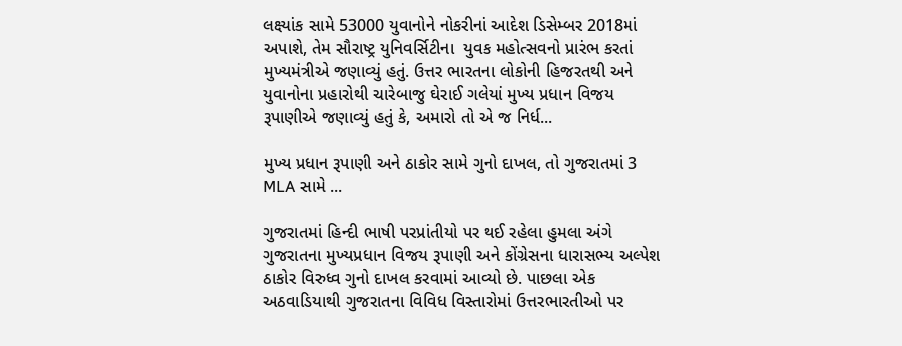લક્ષ્યાંક સામે 53000 યુવાનોને નોકરીનાં આદેશ ડિસેમ્બર 2018માં અપાશે, તેમ સૌરાષ્ટ્ર યુનિવર્સિટીના  યુવક મહોત્સવનો પ્રારંભ કરતાં મુખ્યમંત્રીએ જણાવ્યું હતું. ઉત્તર ભારતના લોકોની હિજરતથી અને યુવાનોના પ્રહારોથી ચારેબાજુ ઘેરાઈ ગલેયાં મુખ્ય પ્રધાન વિજય રૂપાણીએ જણાવ્યું હતું કે, અમારો તો એ જ નિર્ધ...

મુખ્ય પ્રધાન રૂપાણી અને ઠાકોર સામે ગુનો દાખલ, તો ગુજરાતમાં 3 MLA સામે ...

ગુજરાતમાં હિન્દી ભાષી પરપ્રાંતીયો પર થઈ રહેલા હુમલા અંગે ગુજરાતના મુખ્યપ્રધાન વિજય રૂપાણી અને કોંગ્રેસના ધારાસભ્ય અલ્પેશ ઠાકોર વિરુધ્વ ગુનો દાખલ કરવામાં આવ્યો છે. પાછલા એક અઠવાડિયાથી ગુજરાતના વિવિધ વિસ્તારોમાં ઉત્તરભારતીઓ પર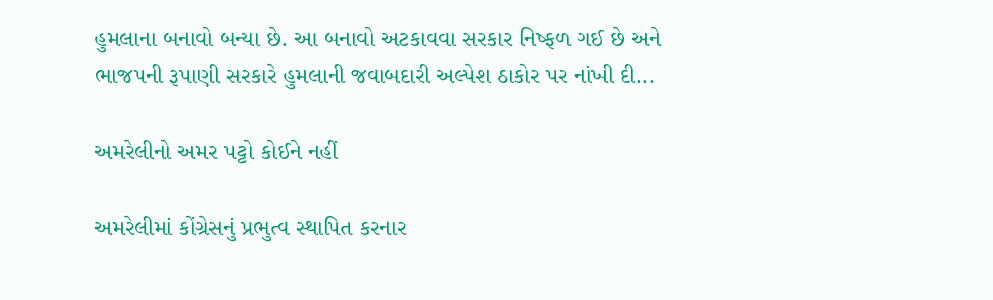હુમલાના બનાવો બન્યા છે. આ બનાવો અટકાવવા સરકાર નિષ્ફળ ગઈ છે અને ભાજપની રૂપાણી સરકારે હુમલાની જવાબદારી અલ્પેશ ઠાકોર પર નાંખી દી...

અમરેલીનો અમર પટ્ટો કોઈને નહીં

અમરેલીમાં કોંગ્રેસનું પ્રભુત્વ સ્થાપિત કરનાર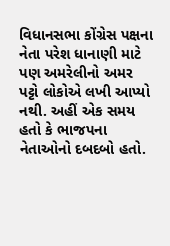વિધાનસભા કોંગ્રેસ પક્ષના નેતા પરેશ ધાનાણી માટે પણ અમરેલીનો અમર પટ્ટો લોકોએ લખી આપ્યો નથી. અહીં એક સમય હતો કે ભાજપના નેતાઓનો દબદબો હતો.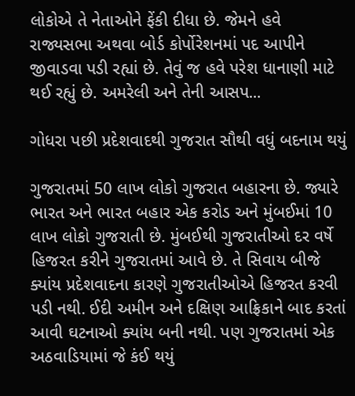લોકોએ તે નેતાઓને ફેંકી દીધા છે. જેમને હવે રાજ્યસભા અથવા બોર્ડ કોર્પોરેશનમાં પદ આપીને જીવાડવા પડી રહ્યાં છે. તેવું જ હવે પરેશ ધાનાણી માટે થઈ રહ્યું છે. અમરેલી અને તેની આસપ...

ગોધરા પછી પ્રદેશવાદથી ગુજરાત સૌથી વધું બદનામ થયું

ગુજરાતમાં 50 લાખ લોકો ગુજરાત બહારના છે. જ્યારે ભારત અને ભારત બહાર એક કરોડ અને મુંબઈમાં 10 લાખ લોકો ગુજરાતી છે. મુંબઈથી ગુજરાતીઓ દર વર્ષે હિજરત કરીને ગુજરાતમાં આવે છે. તે સિવાય બીજે ક્યાંય પ્રદેશવાદના કારણે ગુજરાતીઓએ હિજરત કરવી પડી નથી. ઈદી અમીન અને દક્ષિણ આફ્રિકાને બાદ કરતાં આવી ઘટનાઓ ક્યાંય બની નથી. પણ ગુજરાતમાં એક અઠવાડિયામાં જે કંઈ થયું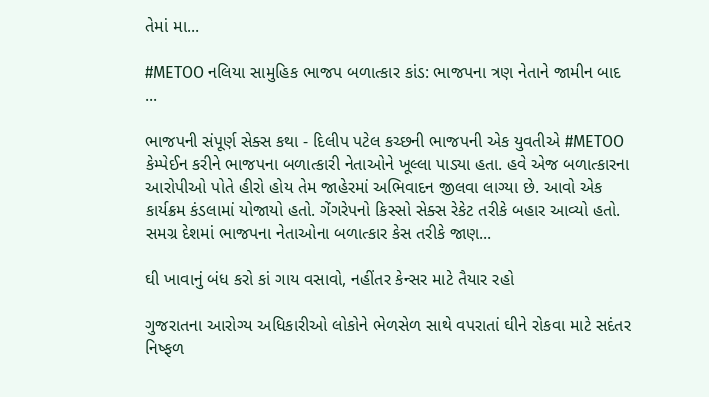તેમાં મા...

#METOO નલિયા સામુહિક ભાજપ બળાત્કાર કાંડ: ભાજપના ત્રણ નેતાને જામીન બાદ ...

ભાજપની સંપૂર્ણ સેક્સ કથા - દિલીપ પટેલ કચ્છની ભાજપની એક યુવતીએ #METOO કેમ્પેઈન કરીને ભાજપના બળાત્કારી નેતાઓને ખૂલ્લા પાડ્યા હતા. હવે એજ બળાત્કારના આરોપીઓ પોતે હીરો હોય તેમ જાહેરમાં અભિવાદન જીલવા લાગ્યા છે. આવો એક કાર્યક્રમ કંડલામાં યોજાયો હતો. ગેંગરેપનો કિસ્સો સેક્સ રેકેટ તરીકે બહાર આવ્યો હતો. સમગ્ર દેશમાં ભાજપના નેતાઓના બળાત્કાર કેસ તરીકે જાણ...

ઘી ખાવાનું બંધ કરો કાં ગાય વસાવો, નહીંતર કેન્સર માટે તૈયાર રહો

ગુજરાતના આરોગ્ય અધિકારીઓ લોકોને ભેળસેળ સાથે વપરાતાં ઘીને રોકવા માટે સદંતર નિષ્ફળ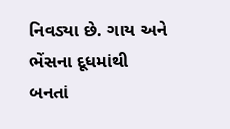નિવડ્યા છે. ગાય અને ભેંસના દૂધમાંથી બનતાં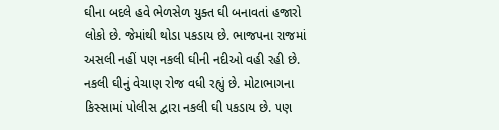ઘીના બદલે હવે ભેળસેળ યુક્ત ઘી બનાવતાં હજારો લોકો છે. જેમાંથી થોડા પકડાય છે. ભાજપના રાજમાં અસલી નહીં પણ નકલી ઘીની નદીઓ વહી રહી છે. નકલી ઘીનું વેચાણ રોજ વધી રહ્યું છે. મોટાભાગના કિસ્સામાં પોલીસ દ્વારા નકલી ઘી પકડાય છે. પણ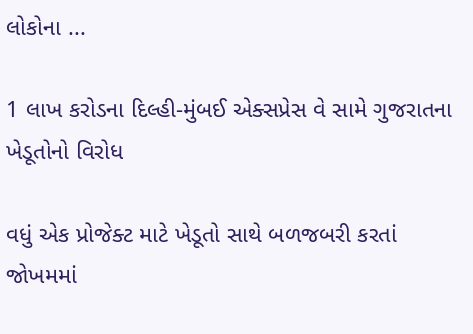લોકોના ...

1 લાખ કરોડના દિલ્હી-મુંબઈ એક્સપ્રેસ વે સામે ગુજરાતના ખેડૂતોનો વિરોધ

વધું એક પ્રોજેક્ટ માટે ખેડૂતો સાથે બળજબરી કરતાં જોખમમાં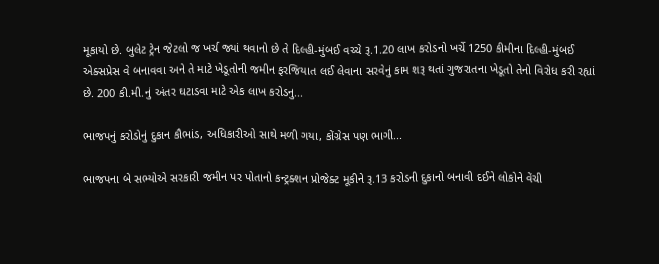મૂકાયો છે. બુલેટ ટ્રેન જેટલો જ ખર્ચ જ્યાં થવાનો છે તે દિલ્હી-મુંબઈ વચ્ચે રૂ.1.20 લાખ કરોડનો ખર્ચે 1250 કીમીના દિલ્હી-મુંબઈ એક્સપ્રેસ વે બનાવવા અને તે માટે ખેડૂતોની જમીન ફરજિયાત લઈ લેવાના સરવેનું કામ શરૂ થતાં ગુજરાતના ખેડૂતો તેનો વિરોધ કરી રહ્યાં છે. 200 કી.મી.નું અંતર ઘટાડવા માટે એક લાખ કરોડનુ...

ભાજપનું કરોડોનું દુકાન કૌભાંડ, અધિકારીઓ સાથે મળી ગયા, કોંગ્રેસ પણ ભાગી...

ભાજપના બે સભ્યોએ સરકારી જમીન પર પોતાનો કન્ટ્રક્શન પ્રોજેક્ટ મૂકીને રૂ.13 કરોડની દુકાનો બનાવી દઈને લોકોને વેંચી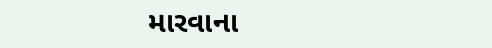મારવાના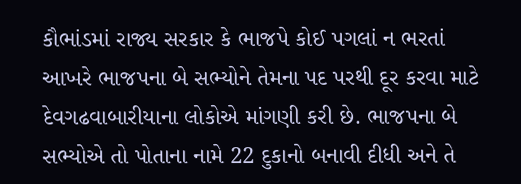કૌભાંડમાં રાજ્ય સરકાર કે ભાજપે કોઈ પગલાં ન ભરતાં આખરે ભાજપના બે સભ્યોને તેમના પદ પરથી દૂર કરવા માટે દેવગઢવાબારીયાના લોકોએ માંગણી કરી છે. ભાજપના બે સભ્યોએ તો પોતાના નામે 22 દુકાનો બનાવી દીધી અને તે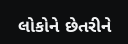લોકોને છેતરીને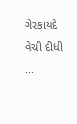ગેરકાયદે વેચી દીધી ...